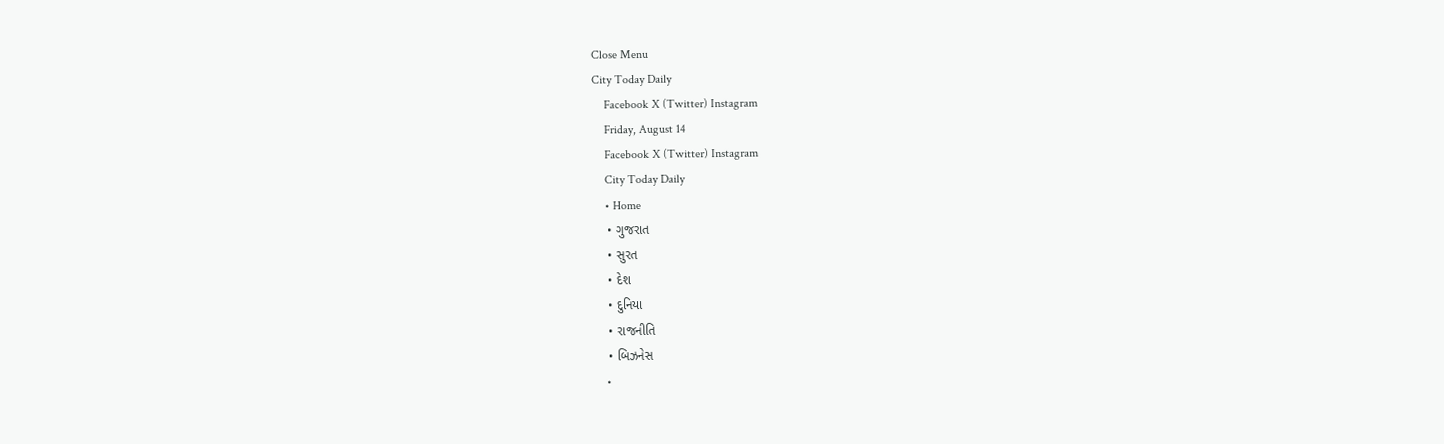Close Menu
City Today Daily
    Facebook X (Twitter) Instagram
    Friday, August 14
    Facebook X (Twitter) Instagram
    City Today Daily
    • Home
    • ગુજરાત
    • સુરત
    • દેશ
    • દુનિયા
    • રાજનીતિ
    • બિઝનેસ
    •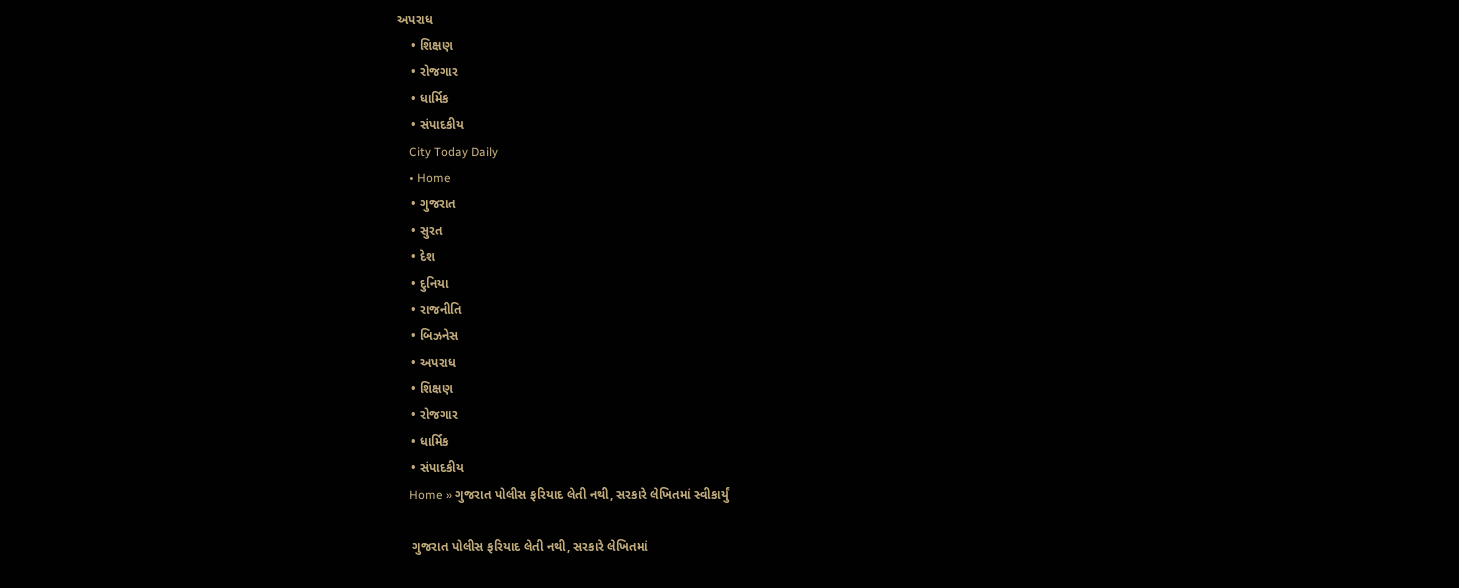અપરાધ
    • શિક્ષણ
    • રોજગાર
    • ધાર્મિક
    • સંપાદકીય
    City Today Daily
    • Home
    • ગુજરાત
    • સુરત
    • દેશ
    • દુનિયા
    • રાજનીતિ
    • બિઝનેસ
    • અપરાધ
    • શિક્ષણ
    • રોજગાર
    • ધાર્મિક
    • સંપાદકીય
    Home » ગુજરાત પોલીસ ફરિયાદ લેતી નથી, સરકારે લેખિતમાં સ્વીકાર્યું

    ગુજરાત પોલીસ ફરિયાદ લેતી નથી, સરકારે લેખિતમાં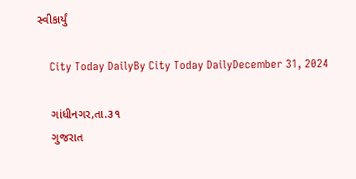સ્વીકાર્યું

    City Today DailyBy City Today DailyDecember 31, 2024

    ગાંધીનગર,તા.૩૧
    ગુજરાત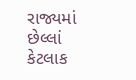રાજ્યમાં છેલ્લાં કેટલાક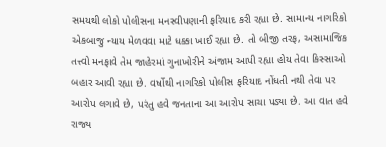સમયથી લોકો પોલીસના મનસ્વીપણાની ફરિયાદ કરી રહ્યા છે. સામાન્ય નાગરિકો એકબાજુ ન્યાય મેળવવા માટે ધક્કા ખાઈ રહ્યા છે. તો બીજી તરફ, અસામાજિક તત્ત્વો મનફાવે તેમ જાહેરમાં ગુનાખોરીને અંજામ આપી રહ્યા હોય તેવા કિસ્સાઓ બહાર આવી રહ્યા છે. વર્ષોથી નાગરિકો પોલીસ ફરિયાદ નોંધતી નથી તેવા પર આરોપ લગાવે છે, પરંતુ હવે જનતાના આ આરોપ સાચા પડ્યા છે. આ વાત હવે રાજ્ય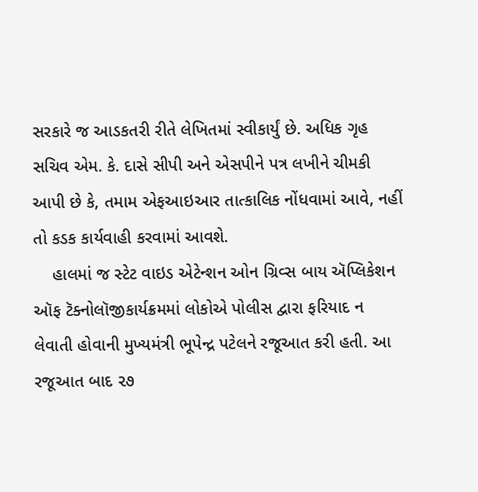સરકારે જ આડકતરી રીતે લેખિતમાં સ્વીકાર્યું છે. અધિક ગૃહ સચિવ એમ. કે. દાસે સીપી અને એસપીને પત્ર લખીને ચીમકી આપી છે કે, તમામ એફઆઇઆર તાત્કાલિક નોંધવામાં આવે, નહીં તો કડક કાર્યવાહી કરવામાં આવશે.
    હાલમાં જ સ્ટેટ વાઇડ એટેન્શન ઓન ગ્રિવ્સ બાય ઍપ્લિકેશન ઑફ ટૅક્નોલૉજીકાર્યક્રમમાં લોકોએ પોલીસ દ્વારા ફરિયાદ ન લેવાતી હોવાની મુખ્યમંત્રી ભૂપેન્દ્ર પટેલને રજૂઆત કરી હતી. આ રજૂઆત બાદ ૨૭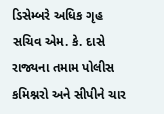ડિસેમ્બરે અધિક ગૃહ સચિવ એમ. કે. દાસે રાજ્યના તમામ પોલીસ કમિશ્નરો અને સીપીને ચાર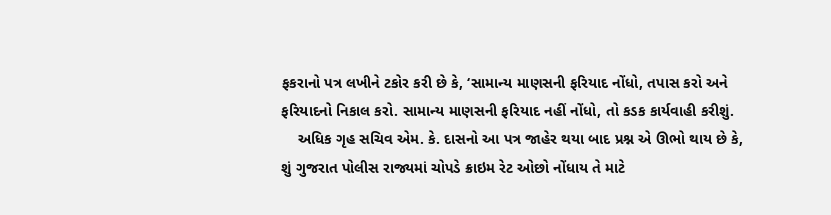ફકરાનો પત્ર લખીને ટકોર કરી છે કે, ‘સામાન્ય માણસની ફરિયાદ નોંધો, તપાસ કરો અને ફરિયાદનો નિકાલ કરો. સામાન્ય માણસની ફરિયાદ નહીં નોંધો, તો કડક કાર્યવાહી કરીશું.
    અધિક ગૃહ સચિવ એમ. કે. દાસનો આ પત્ર જાહેર થયા બાદ પ્રશ્ન એ ઊભો થાય છે કે, શું ગુજરાત પોલીસ રાજ્યમાં ચોપડે ક્રાઇમ રેટ ઓછો નોંધાય તે માટે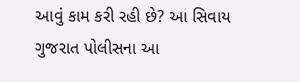આવું કામ કરી રહી છે? આ સિવાય ગુજરાત પોલીસના આ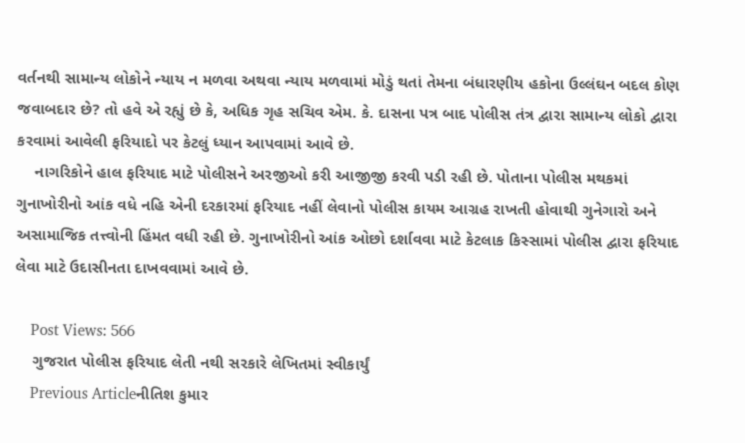વર્તનથી સામાન્ય લોકોને ન્યાય ન મળવા અથવા ન્યાય મળવામાં મોડું થતાં તેમના બંધારણીય હકોના ઉલ્લંઘન બદલ કોણ જવાબદાર છે? તો હવે એ રહ્યું છે કે, અધિક ગૃહ સચિવ એમ. કે. દાસના પત્ર બાદ પોલીસ તંત્ર દ્વારા સામાન્ય લોકો દ્વારા કરવામાં આવેલી ફરિયાદો પર કેટલું ધ્યાન આપવામાં આવે છે.
    નાગરિકોને હાલ ફરિયાદ માટે પોલીસને અરજીઓ કરી આજીજી કરવી પડી રહી છે. પોતાના પોલીસ મથકમાં ગુનાખોરીનો આંક વધે નહિ એની દરકારમાં ફરિયાદ નહીં લેવાનો પોલીસ કાયમ આગ્રહ રાખતી હોવાથી ગુનેગારો અને અસામાજિક તત્ત્વોની હિંમત વધી રહી છે. ગુનાખોરીનો આંક ઓછો દર્શાવવા માટે કેટલાક કિસ્સામાં પોલીસ દ્વારા ફરિયાદ લેવા માટે ઉદાસીનતા દાખવવામાં આવે છે.

    Post Views: 566
    ગુજરાત પોલીસ ફરિયાદ લેતી નથી સરકારે લેખિતમાં સ્વીકાર્યું
    Previous Articleનીતિશ કુમાર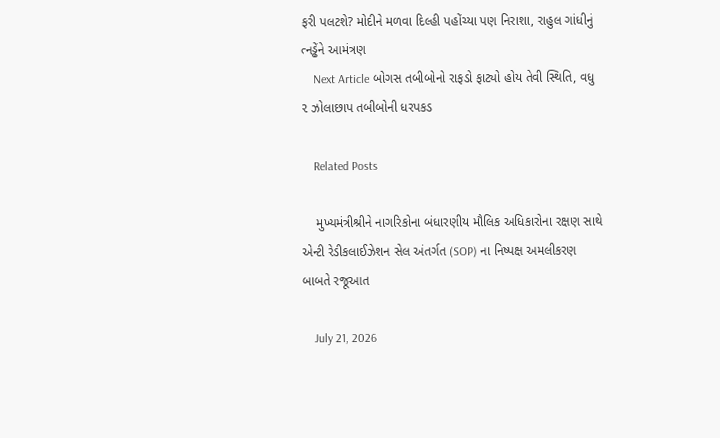ફરી પલટશે? મોદીને મળવા દિલ્હી પહોંચ્યા પણ નિરાશા, રાહુલ ગાંધીનું ત્નડ્ઢેંને આમંત્રણ
    Next Article બોગસ તબીબોનો રાફડો ફાટ્યો હોય તેવી સ્થિતિ, વધુ ૨ ઝોલાછાપ તબીબોની ધરપકડ

    Related Posts

    મુખ્યમંત્રીશ્રીને નાગરિકોના બંધારણીય મૌલિક અધિકારોના રક્ષણ સાથે એન્ટી રેડીકલાઈઝેશન સેલ અંતર્ગત (SOP) ના નિષ્પક્ષ અમલીકરણ બાબતે રજૂઆત

    July 21, 2026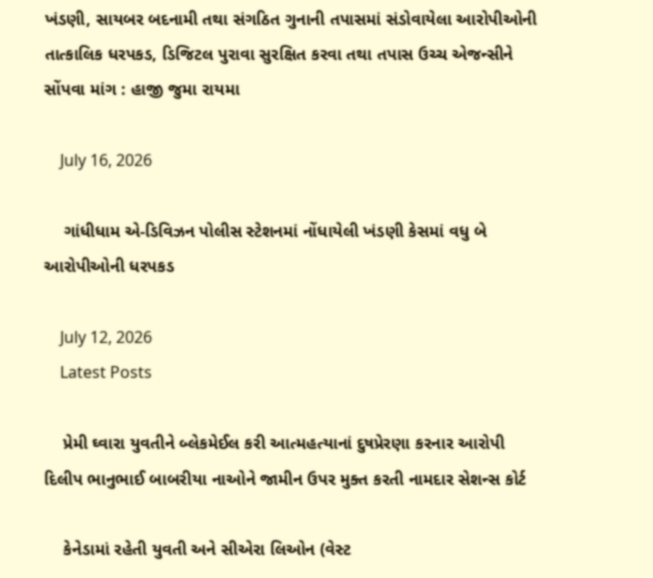ખંડણી, સાયબર બદનામી તથા સંગઠિત ગુનાની તપાસમાં સંડોવાયેલા આરોપીઓની તાત્કાલિક ધરપકડ, ડિજિટલ પુરાવા સુરક્ષિત કરવા તથા તપાસ ઉચ્ચ એજન્સીને સોંપવા માંગ : હાજી જુમા રાયમા

    July 16, 2026

    ગાંધીધામ એ-ડિવિઝન પોલીસ સ્ટેશનમાં નોંધાયેલી ખંડણી કેસમાં વધુ બે આરોપીઓની ધરપકડ

    July 12, 2026
    Latest Posts

    પ્રેમી ઘ્વારા યુવતીને બ્લેકમેઈલ કરી આત્મહત્યાનાં દુષપ્રેરણા કરનાર આરોપી દિલીપ ભાનુભાઈ બાબરીયા નાઓને જામીન ઉપર મુક્ત કરતી નામદાર સેશન્સ કોર્ટ

    કેનેડામાં રહેતી યુવતી અને સીએરા લિઓન (વેસ્ટ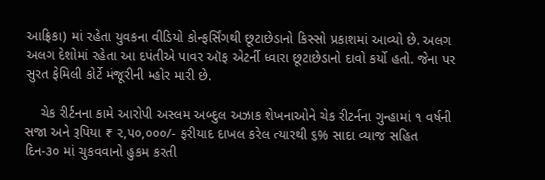આફ્રિકા) માં રહેતા યુવકના વીડિયો કોન્ફર્સિંગથી છૂટાછેડાનો કિસ્સો પ્રકાશમાં આવ્યો છે. અલગ અલગ દેશોમાં રહેતા આ દપંતીએ પાવર ઑફ એટર્ની ધ્વારા છૂટાછેડાનો દાવો કર્યો હતો. જેના પર સુરત ફેમિલી કોર્ટે મંજૂરીની મ્હોર મારી છે.

    ચેક રીર્ટનના કામે આરોપી અસ્લમ અબ્દુલ અઝાક શેખનાઓને ચેક રીટર્નના ગુન્હામાં ૧ વર્ષની સજા અને રૂપિયા ₹ ૨,૫૦,૦૦૦/- ફરીયાદ દાખલ કરેલ ત્યારથી ૬% સાદા વ્યાજ સહિત દિન-૩૦ માં ચુકવવાનો હુકમ કરતી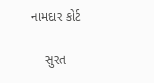નામદાર કોર્ટ

    સુરત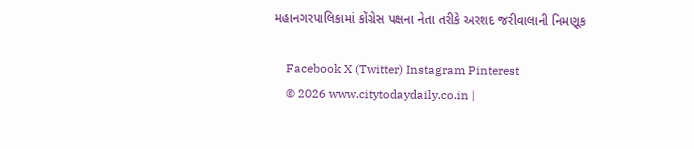મહાનગરપાલિકામાં કોંગ્રેસ પક્ષના નેતા તરીકે અરશદ જરીવાલાની નિમણૂક

    Facebook X (Twitter) Instagram Pinterest
    © 2026 www.citytodaydaily.co.in |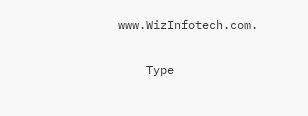www.WizInfotech.com.

    Type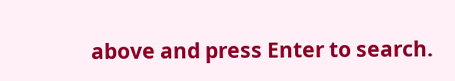above and press Enter to search.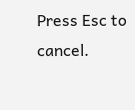Press Esc to cancel.